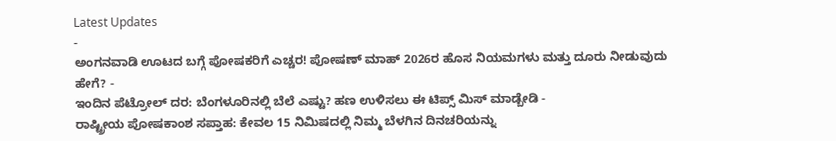Latest Updates
-
ಅಂಗನವಾಡಿ ಊಟದ ಬಗ್ಗೆ ಪೋಷಕರಿಗೆ ಎಚ್ಚರ! ಪೋಷಣ್ ಮಾಹ್ 2026ರ ಹೊಸ ನಿಯಮಗಳು ಮತ್ತು ದೂರು ನೀಡುವುದು ಹೇಗೆ? -
ಇಂದಿನ ಪೆಟ್ರೋಲ್ ದರ: ಬೆಂಗಳೂರಿನಲ್ಲಿ ಬೆಲೆ ಎಷ್ಟು? ಹಣ ಉಳಿಸಲು ಈ ಟಿಪ್ಸ್ ಮಿಸ್ ಮಾಡ್ಬೇಡಿ -
ರಾಷ್ಟ್ರೀಯ ಪೋಷಕಾಂಶ ಸಪ್ತಾಹ: ಕೇವಲ 15 ನಿಮಿಷದಲ್ಲಿ ನಿಮ್ಮ ಬೆಳಗಿನ ದಿನಚರಿಯನ್ನು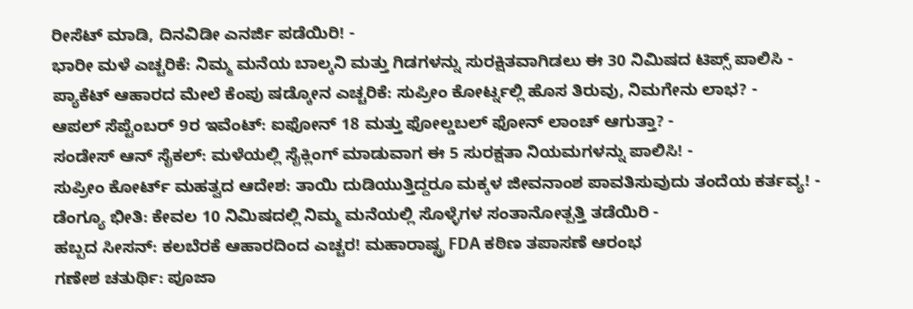ರೀಸೆಟ್ ಮಾಡಿ, ದಿನವಿಡೀ ಎನರ್ಜಿ ಪಡೆಯಿರಿ! -
ಭಾರೀ ಮಳೆ ಎಚ್ಚರಿಕೆ: ನಿಮ್ಮ ಮನೆಯ ಬಾಲ್ಕನಿ ಮತ್ತು ಗಿಡಗಳನ್ನು ಸುರಕ್ಷಿತವಾಗಿಡಲು ಈ 30 ನಿಮಿಷದ ಟಿಪ್ಸ್ ಪಾಲಿಸಿ -
ಪ್ಯಾಕೆಟ್ ಆಹಾರದ ಮೇಲೆ ಕೆಂಪು ಷಡ್ಕೋನ ಎಚ್ಚರಿಕೆ: ಸುಪ್ರೀಂ ಕೋರ್ಟ್ನಲ್ಲಿ ಹೊಸ ತಿರುವು, ನಿಮಗೇನು ಲಾಭ? -
ಆಪಲ್ ಸೆಪ್ಟೆಂಬರ್ 9ರ ಇವೆಂಟ್: ಐಫೋನ್ 18 ಮತ್ತು ಫೋಲ್ಡಬಲ್ ಫೋನ್ ಲಾಂಚ್ ಆಗುತ್ತಾ? -
ಸಂಡೇಸ್ ಆನ್ ಸೈಕಲ್: ಮಳೆಯಲ್ಲಿ ಸೈಕ್ಲಿಂಗ್ ಮಾಡುವಾಗ ಈ 5 ಸುರಕ್ಷತಾ ನಿಯಮಗಳನ್ನು ಪಾಲಿಸಿ! -
ಸುಪ್ರೀಂ ಕೋರ್ಟ್ ಮಹತ್ವದ ಆದೇಶ: ತಾಯಿ ದುಡಿಯುತ್ತಿದ್ದರೂ ಮಕ್ಕಳ ಜೀವನಾಂಶ ಪಾವತಿಸುವುದು ತಂದೆಯ ಕರ್ತವ್ಯ! -
ಡೆಂಗ್ಯೂ ಭೀತಿ: ಕೇವಲ 10 ನಿಮಿಷದಲ್ಲಿ ನಿಮ್ಮ ಮನೆಯಲ್ಲಿ ಸೊಳ್ಳೆಗಳ ಸಂತಾನೋತ್ಪತ್ತಿ ತಡೆಯಿರಿ -
ಹಬ್ಬದ ಸೀಸನ್: ಕಲಬೆರಕೆ ಆಹಾರದಿಂದ ಎಚ್ಚರ! ಮಹಾರಾಷ್ಟ್ರ FDA ಕಠಿಣ ತಪಾಸಣೆ ಆರಂಭ
ಗಣೇಶ ಚತುರ್ಥಿ: ಪೂಜಾ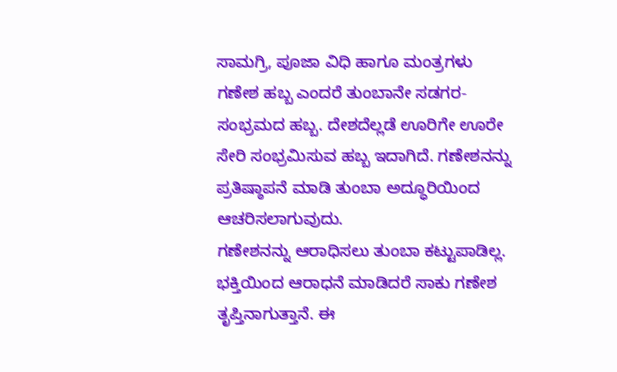ಸಾಮಗ್ರಿ, ಪೂಜಾ ವಿಧಿ ಹಾಗೂ ಮಂತ್ರಗಳು
ಗಣೇಶ ಹಬ್ಬ ಎಂದರೆ ತುಂಬಾನೇ ಸಡಗರ-ಸಂಭ್ರಮದ ಹಬ್ಬ. ದೇಶದೆಲ್ಲಡೆ ಊರಿಗೇ ಊರೇ ಸೇರಿ ಸಂಭ್ರಮಿಸುವ ಹಬ್ಬ ಇದಾಗಿದೆ. ಗಣೇಶನನ್ನು ಪ್ರತಿಷ್ಠಾಪನೆ ಮಾಡಿ ತುಂಬಾ ಅದ್ಧೂರಿಯಿಂದ ಆಚರಿಸಲಾಗುವುದು.
ಗಣೇಶನನ್ನು ಆರಾಧಿಸಲು ತುಂಬಾ ಕಟ್ಟುಪಾಡಿಲ್ಲ. ಭಕ್ತಿಯಿಂದ ಆರಾಧನೆ ಮಾಡಿದರೆ ಸಾಕು ಗಣೇಶ ತೃಪ್ತಿನಾಗುತ್ತಾನೆ. ಈ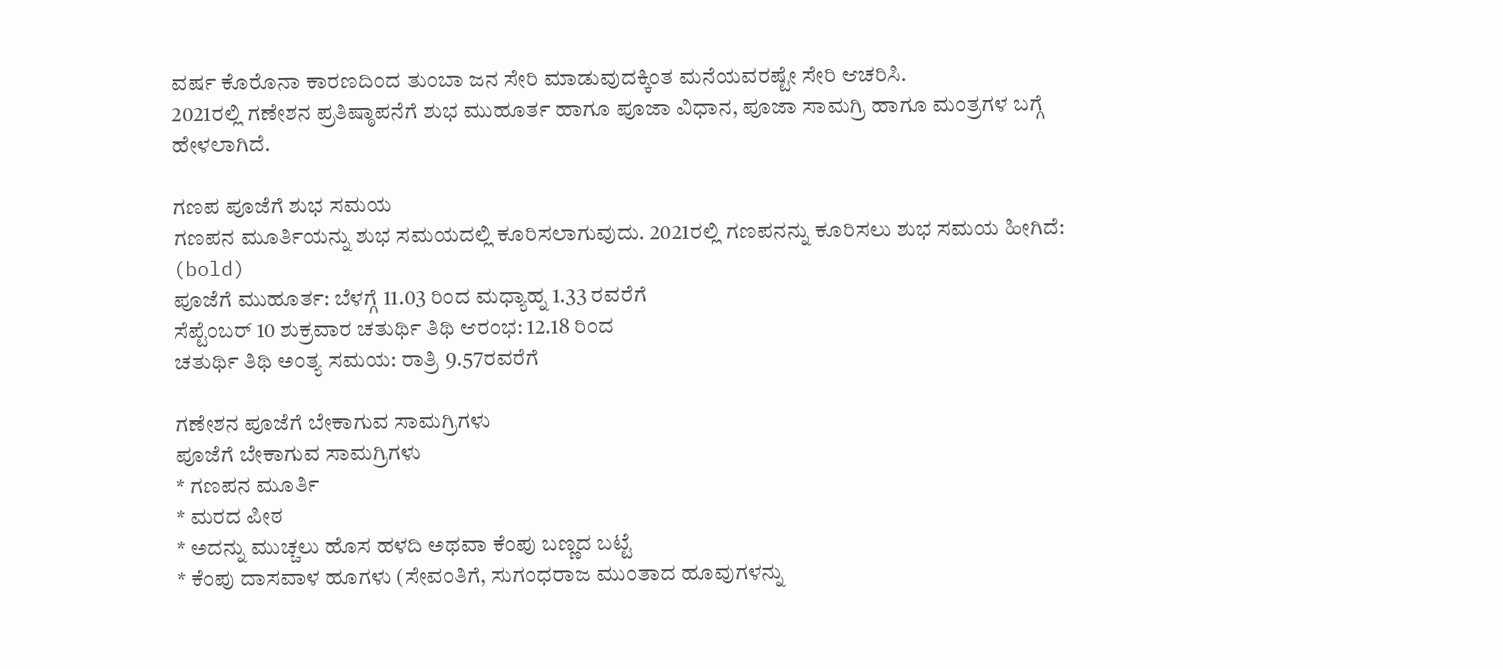ವರ್ಷ ಕೊರೊನಾ ಕಾರಣದಿಂದ ತುಂಬಾ ಜನ ಸೇರಿ ಮಾಡುವುದಕ್ಕಿಂತ ಮನೆಯವರಷ್ಟೇ ಸೇರಿ ಆಚರಿಸಿ.
2021ರಲ್ಲಿ ಗಣೇಶನ ಪ್ರತಿಷ್ಠಾಪನೆಗೆ ಶುಭ ಮುಹೂರ್ತ ಹಾಗೂ ಪೂಜಾ ವಿಧಾನ, ಪೂಜಾ ಸಾಮಗ್ರಿ ಹಾಗೂ ಮಂತ್ರಗಳ ಬಗ್ಗೆ ಹೇಳಲಾಗಿದೆ.

ಗಣಪ ಪೂಜೆಗೆ ಶುಭ ಸಮಯ
ಗಣಪನ ಮೂರ್ತಿಯನ್ನು ಶುಭ ಸಮಯದಲ್ಲಿ ಕೂರಿಸಲಾಗುವುದು. 2021ರಲ್ಲಿ ಗಣಪನನ್ನು ಕೂರಿಸಲು ಶುಭ ಸಮಯ ಹೀಗಿದೆ: (bold)
ಪೂಜೆಗೆ ಮುಹೂರ್ತ: ಬೆಳಗ್ಗೆ 11.03 ರಿಂದ ಮಧ್ಯಾಹ್ನ 1.33 ರವರೆಗೆ
ಸೆಪ್ಟೆಂಬರ್ 10 ಶುಕ್ರವಾರ ಚತುರ್ಥಿ ತಿಥಿ ಆರಂಭ: 12.18 ರಿಂದ
ಚತುರ್ಥಿ ತಿಥಿ ಅಂತ್ಯ ಸಮಯ: ರಾತ್ರಿ 9.57ರವರೆಗೆ

ಗಣೇಶನ ಪೂಜೆಗೆ ಬೇಕಾಗುವ ಸಾಮಗ್ರಿಗಳು
ಪೂಜೆಗೆ ಬೇಕಾಗುವ ಸಾಮಗ್ರಿಗಳು
* ಗಣಪನ ಮೂರ್ತಿ
* ಮರದ ಪೀಠ
* ಅದನ್ನು ಮುಚ್ಚಲು ಹೊಸ ಹಳದಿ ಅಥವಾ ಕೆಂಪು ಬಣ್ಣದ ಬಟ್ಟೆ
* ಕೆಂಪು ದಾಸವಾಳ ಹೂಗಳು (ಸೇವಂತಿಗೆ, ಸುಗಂಧರಾಜ ಮುಂತಾದ ಹೂವುಗಳನ್ನು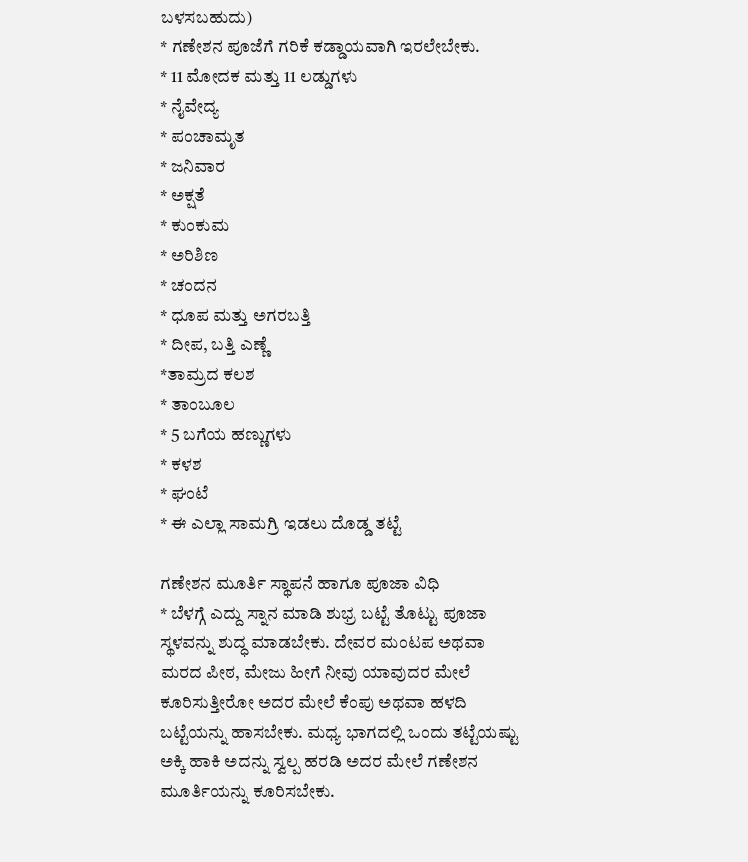ಬಳಸಬಹುದು)
* ಗಣೇಶನ ಪೂಜೆಗೆ ಗರಿಕೆ ಕಡ್ಡಾಯವಾಗಿ ಇರಲೇಬೇಕು.
* 11 ಮೋದಕ ಮತ್ತು 11 ಲಡ್ಡುಗಳು
* ನೈವೇದ್ಯ
* ಪಂಚಾಮೃತ
* ಜನಿವಾರ
* ಅಕ್ಷತೆ
* ಕುಂಕುಮ
* ಅರಿಶಿಣ
* ಚಂದನ
* ಧೂಪ ಮತ್ತು ಅಗರಬತ್ತಿ
* ದೀಪ, ಬತ್ತಿ ಎಣ್ಣೆ
*ತಾಮ್ರದ ಕಲಶ
* ತಾಂಬೂಲ
* 5 ಬಗೆಯ ಹಣ್ಣುಗಳು
* ಕಳಶ
* ಘಂಟೆ
* ಈ ಎಲ್ಲಾ ಸಾಮಗ್ರಿ ಇಡಲು ದೊಡ್ಡ ತಟ್ಟೆ

ಗಣೇಶನ ಮೂರ್ತಿ ಸ್ಥಾಪನೆ ಹಾಗೂ ಪೂಜಾ ವಿಧಿ
* ಬೆಳಗ್ಗೆ ಎದ್ದು ಸ್ನಾನ ಮಾಡಿ ಶುಭ್ರ ಬಟ್ಟೆ ತೊಟ್ಟು ಪೂಜಾ ಸ್ಥಳವನ್ನು ಶುದ್ಧ ಮಾಡಬೇಕು. ದೇವರ ಮಂಟಪ ಅಥವಾ ಮರದ ಪೀಠ, ಮೇಜು ಹೀಗೆ ನೀವು ಯಾವುದರ ಮೇಲೆ ಕೂರಿಸುತ್ತೀರೋ ಅದರ ಮೇಲೆ ಕೆಂಪು ಅಥವಾ ಹಳದಿ ಬಟ್ಟೆಯನ್ನು ಹಾಸಬೇಕು. ಮಧ್ಯ ಭಾಗದಲ್ಲಿ ಒಂದು ತಟ್ಟೆಯಷ್ಟು ಅಕ್ಕಿ ಹಾಕಿ ಅದನ್ನು ಸ್ವಲ್ಪ ಹರಡಿ ಅದರ ಮೇಲೆ ಗಣೇಶನ ಮೂರ್ತಿಯನ್ನು ಕೂರಿಸಬೇಕು.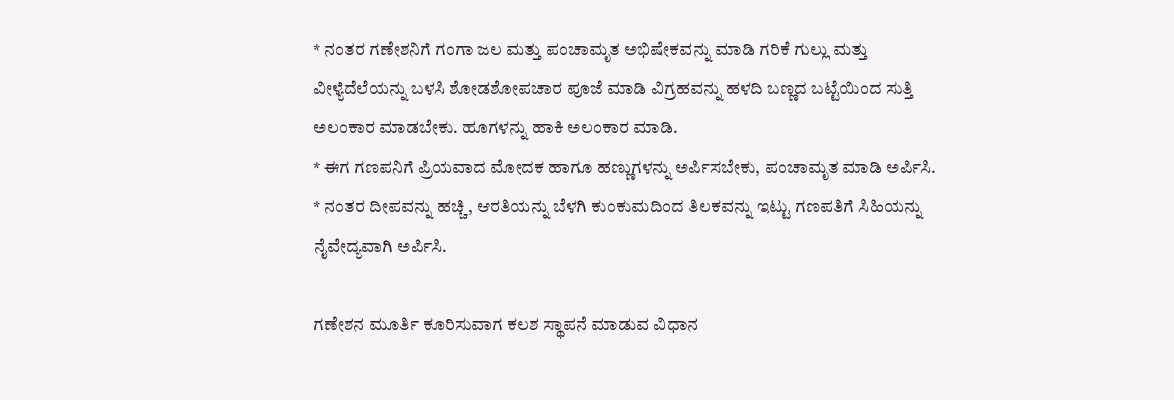* ನಂತರ ಗಣೇಶನಿಗೆ ಗಂಗಾ ಜಲ ಮತ್ತು ಪಂಚಾಮೃತ ಅಭಿಷೇಕವನ್ನು ಮಾಡಿ ಗರಿಕೆ ಗುಲ್ಲು ಮತ್ತು ವೀಳ್ಯೆದೆಲೆಯನ್ನು ಬಳಸಿ ಶೋಡಶೋಪಚಾರ ಪೂಜೆ ಮಾಡಿ ವಿಗ್ರಹವನ್ನು ಹಳದಿ ಬಣ್ಣದ ಬಟ್ಟೆಯಿಂದ ಸುತ್ತಿ ಅಲಂಕಾರ ಮಾಡಬೇಕು. ಹೂಗಳನ್ನು ಹಾಕಿ ಅಲಂಕಾರ ಮಾಡಿ.
* ಈಗ ಗಣಪನಿಗೆ ಪ್ರಿಯವಾದ ಮೋದಕ ಹಾಗೂ ಹಣ್ಣುಗಳನ್ನು ಅರ್ಪಿಸಬೇಕು, ಪಂಚಾಮೃತ ಮಾಡಿ ಅರ್ಪಿಸಿ.
* ನಂತರ ದೀಪವನ್ನು ಹಚ್ಚಿ, ಆರತಿಯನ್ನು ಬೆಳಗಿ ಕುಂಕುಮದಿಂದ ತಿಲಕವನ್ನು ಇಟ್ಟು ಗಣಪತಿಗೆ ಸಿಹಿಯನ್ನು ನೈವೇದ್ಯವಾಗಿ ಅರ್ಪಿಸಿ.

ಗಣೇಶನ ಮೂರ್ತಿ ಕೂರಿಸುವಾಗ ಕಲಶ ಸ್ಥಾಪನೆ ಮಾಡುವ ವಿಧಾನ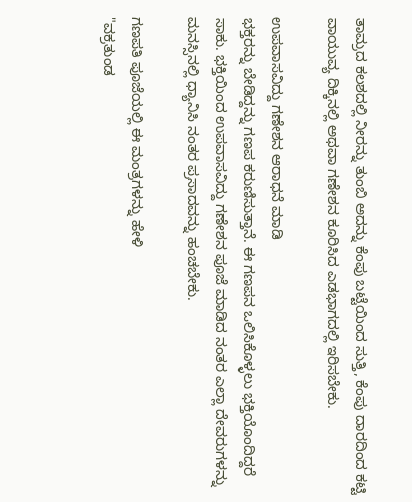ತಾಮ್ರದ ಕಲಶದಲ್ಲಿ ನೀರನ್ನು ತುಂಬಿ ಅದನ್ನು ಕೆಂಪು ಬಟ್ಟೆಯಿಂದ ಸುತ್ತಿ, ಕೆಂಪು ದಾರದಿಂದ ಕಟ್ಟಿ ವಾಯುವ್ಯ ದಿಕ್ಕಿನಲ್ಲಿ ಅಥವಾ ಗಣೇಶನ ಕೂರಿಸಿದ ಎಡಭಾಗದಲ್ಲಿ ಇರಿಸಬೇಕು.

ಉಪವಾಸವಿದ್ದು ಗಣೇಶನ ಆರಾಧನೆ ಮಾಡಿ
ಭಕ್ತರನ್ನು ಬೇಡಿದ್ದನ್ನು ಗಣಪ ಕರುಣಿಸುತ್ತಾನೆ. ಈ ಗಣಪನ ಒಲಿಸಿಕೊಳ್ಳಲು ಭಕ್ತಿಯೊಂದಿದ್ದರೆ ಸಾಕು. ಭಕ್ತಿಯಿಂದ ಉಪವಾಸವಿದ್ದು ಗಣೇಶನ ಪೂಜೆ ಮಾಡಿದ ನಂತರ ಎಲ್ಲಾ ದೇವರುಗಳನ್ನು ಮನಸ್ಸಿನಲ್ಲಿ ಧ್ಯಾನಿಸಿ ನಂತರ ಪ್ರಸಾದವನ್ನು ಹಂಚಬೇಕು.

ಗಣಪತಿ ಪೂಜೆಯಲ್ಲಿ ಈ ಮಂತ್ರಗಳನ್ನು ಹೇಳಿ
"ವಕ್ರತುಂಡ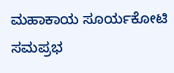ಮಹಾಕಾಯ ಸೂರ್ಯಕೋಟಿ ಸಮಪ್ರಭ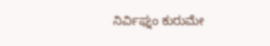ನಿರ್ವಿಘ್ನಂ ಕುರುಮೇ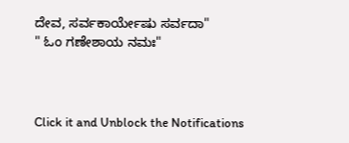ದೇವ, ಸರ್ವಕಾರ್ಯೇಷು ಸರ್ವದಾ"
" ಓಂ ಗಣೇಶಾಯ ನಮಃ"



Click it and Unblock the Notifications